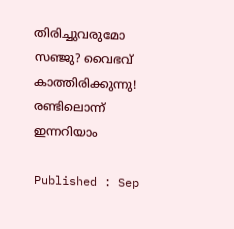തിരിച്ചുവരുമോ സഞ്ജു? വൈഭവ് കാത്തിരിക്കുന്നു! രണ്ടിലൊന്ന് ഇന്നറിയാം

Published : Sep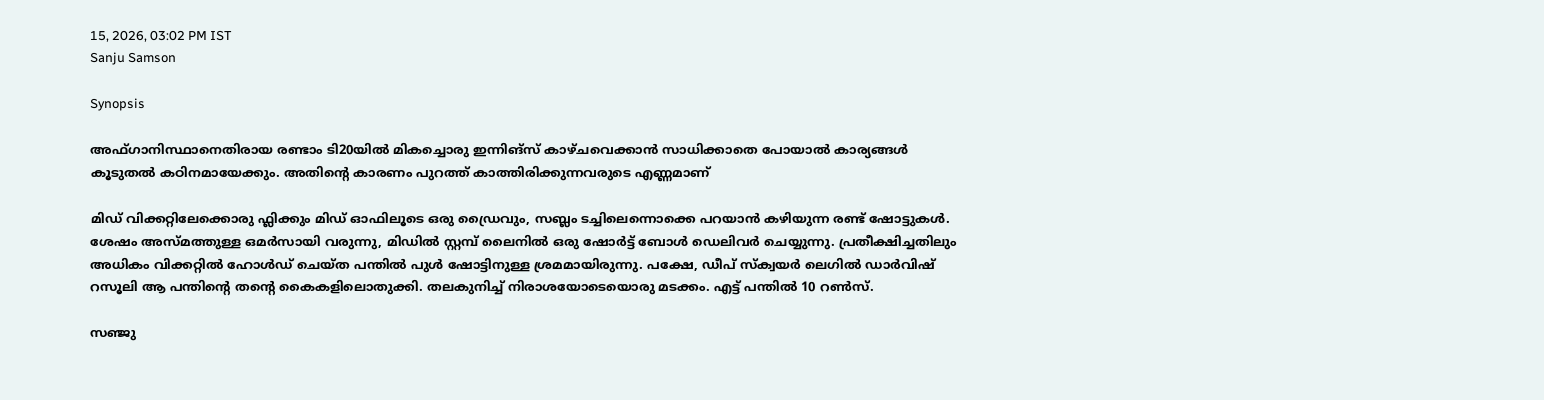15, 2026, 03:02 PM IST
Sanju Samson

Synopsis

അഫ്ഗാനിസ്ഥാനെതിരായ രണ്ടാം ടി20യില്‍ മികച്ചൊരു ഇന്നിങ്സ് കാഴ്ചവെക്കാൻ സാധിക്കാതെ പോയാല്‍ കാര്യങ്ങള്‍ കൂടുതല്‍ കഠിനമായേക്കും. അതിന്റെ കാരണം പുറത്ത് കാത്തിരിക്കുന്നവരുടെ എണ്ണമാണ്

മിഡ് വിക്കറ്റിലേക്കൊരു ഫ്ലിക്കും മിഡ് ഓഫിലൂടെ ഒരു ഡ്രൈവും, സബ്ലം ടച്ചിലെന്നൊക്കെ പറയാൻ കഴിയുന്ന രണ്ട് ഷോട്ടുകള്‍. ശേഷം അസ്‌മത്തുള്ള ഒമർസായി വരുന്നു, മിഡില്‍ സ്റ്റമ്പ് ലൈനില്‍ ഒരു ഷോർട്ട് ബോള്‍ ഡെലിവർ ചെയ്യുന്നു. പ്രതീക്ഷിച്ചതിലും അധികം വിക്കറ്റില്‍ ഹോള്‍ഡ് ചെയ്ത പന്തില്‍ പുള്‍ ഷോട്ടിനുള്ള ശ്രമമായിരുന്നു. പക്ഷേ, ഡീപ് സ്ക്വയർ ലെഗില്‍ ഡാർവിഷ് റസൂലി ആ പന്തിന്റെ തന്റെ കൈകളിലൊതുക്കി. തലകുനിച്ച് നിരാശയോടെയൊരു മടക്കം. എട്ട് പന്തില്‍ 10 റണ്‍സ്.

സഞ്ജു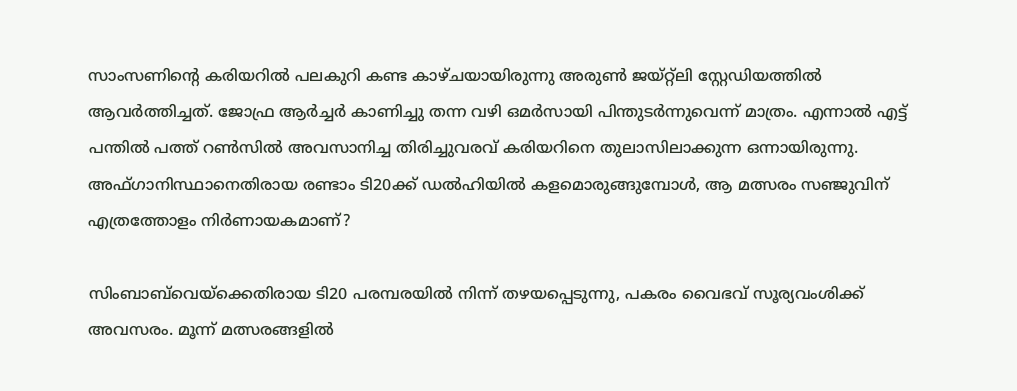സാംസണിന്റെ കരിയറില്‍ പലകുറി കണ്ട കാഴ്ചയായിരുന്നു അരുണ്‍ ജയ്‌റ്റ്‌ലി സ്റ്റേഡിയത്തില്‍ ആവർത്തിച്ചത്. ജോഫ്ര ആർച്ചര്‍ കാണിച്ചു തന്ന വഴി ഒമര്‍സായി പിന്തുടർന്നുവെന്ന് മാത്രം. എന്നാല്‍ എട്ട് പന്തില്‍ പത്ത് റണ്‍സില്‍ അവസാനിച്ച തിരിച്ചുവരവ് കരിയറിനെ തുലാസിലാക്കുന്ന ഒന്നായിരുന്നു. അഫ്ഗാനിസ്ഥാനെതിരായ രണ്ടാം ടി20ക്ക് ഡല്‍ഹിയില്‍ കളമൊരുങ്ങുമ്പോള്‍, ആ മത്സരം സഞ്ജുവിന് എത്രത്തോളം നിർണായകമാണ്?

സിംബാബ്‌വെയ്ക്കെതിരായ ടി20 പരമ്പരയില്‍ നിന്ന് തഴയപ്പെടുന്നു, പകരം വൈഭവ് സൂര്യവംശിക്ക് അവസരം. മൂന്ന് മത്സരങ്ങളില്‍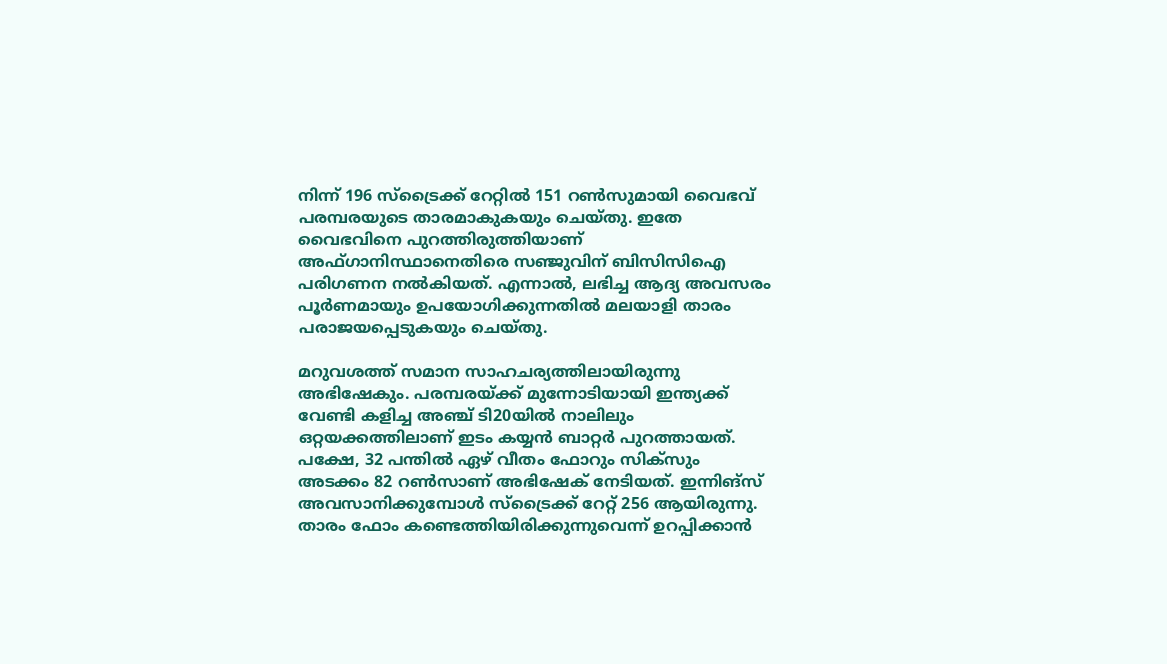നിന്ന് 196 സ്ട്രൈക്ക് റേറ്റില്‍ 151 റണ്‍സുമായി വൈഭവ് പരമ്പരയുടെ താരമാകുകയും ചെയ്തു. ഇതേ വൈഭവിനെ പുറത്തിരുത്തിയാണ് അഫ്ഗാനിസ്ഥാനെതിരെ സഞ്ജുവിന് ബിസിസിഐ പരിഗണന നല്‍കിയത്. എന്നാല്‍, ലഭിച്ച ആദ്യ അവസരം പൂർണമായും ഉപയോഗിക്കുന്നതില്‍ മലയാളി താരം പരാജയപ്പെടുകയും ചെയ്തു.

മറുവശത്ത് സമാന സാഹചര്യത്തിലായിരുന്നു അഭിഷേകും. പരമ്പരയ്ക്ക് മുന്നോടിയായി ഇന്ത്യക്ക് വേണ്ടി കളിച്ച അഞ്ച് ടി20യില്‍ നാലിലും ഒറ്റയക്കത്തിലാണ് ഇടം കയ്യൻ ബാറ്റര്‍ പുറത്തായത്. പക്ഷേ, 32 പന്തില്‍ ഏഴ് വീതം ഫോറും സിക്‌സും അടക്കം 82 റണ്‍സാണ് അഭിഷേക് നേടിയത്. ഇന്നിങ്സ് അവസാനിക്കുമ്പോള്‍ സ്ട്രൈക്ക് റേറ്റ് 256 ആയിരുന്നു. താരം ഫോം കണ്ടെത്തിയിരിക്കുന്നുവെന്ന് ഉറപ്പിക്കാൻ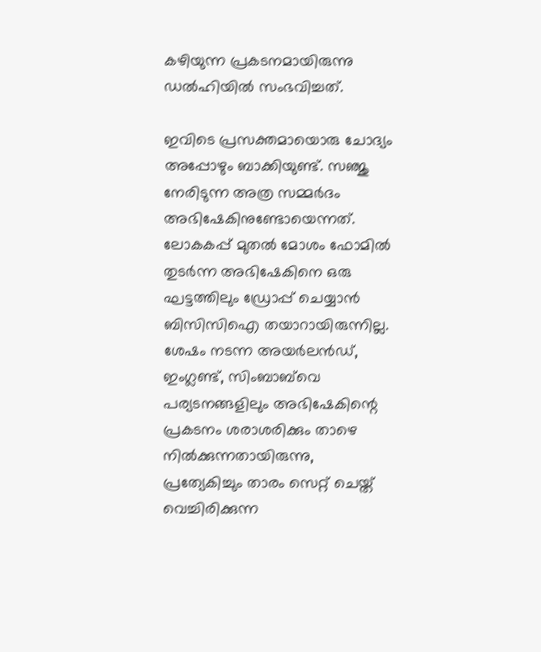കഴിയുന്ന പ്രകടനമായിരുന്നു ഡല്‍ഹിയില്‍ സംഭവിച്ചത്.

ഇവിടെ പ്രസക്തമായൊരു ചോദ്യം അപ്പോഴും ബാക്കിയുണ്ട്. സഞ്ജു നേരിടുന്ന അത്ര സമ്മർദം അഭിഷേകിനുണ്ടോയെന്നത്. ലോകകപ്പ് മുതല്‍ മോശം ഫോമില്‍ തുടര്‍ന്ന അഭിഷേകിനെ ഒരു ഘട്ടത്തിലും ഡ്രോപ്പ് ചെയ്യാൻ ബിസിസിഐ തയാറായിരുന്നില്ല. ശേഷം നടന്ന അയര്‍ലൻഡ്, ഇംഗ്ലണ്ട്, സിംബാബ്‌വെ പര്യടനങ്ങളിലും അഭിഷേകിന്റെ പ്രകടനം ശരാശരിക്കും താഴെ നില്‍ക്കുന്നതായിരുന്നു, പ്രത്യേകിച്ചും താരം സെറ്റ് ചെയ്ത് വെച്ചിരിക്കുന്ന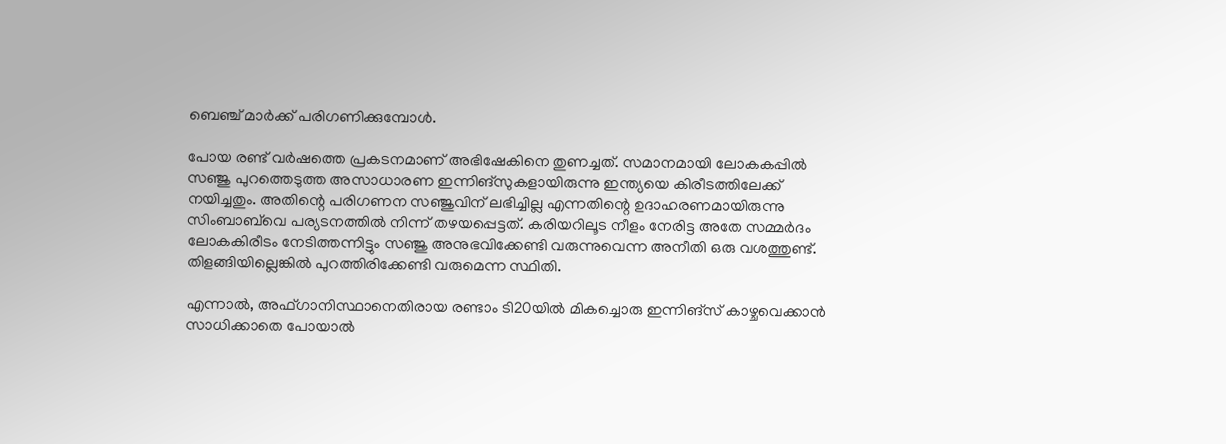ബെഞ്ച് മാര്‍ക്ക് പരിഗണിക്കുമ്പോള്‍.

പോയ രണ്ട് വർഷത്തെ പ്രകടനമാണ് അഭിഷേകിനെ തുണച്ചത്. സമാനമായി ലോകകപ്പില്‍ സഞ്ജു പുറത്തെടുത്ത അസാധാരണ ഇന്നിങ്സുകളായിരുന്നു ഇന്ത്യയെ കിരീടത്തിലേക്ക് നയിച്ചതും. അതിന്റെ പരിഗണന സഞ്ജുവിന് ലഭിച്ചില്ല എന്നതിന്റെ ഉദാഹരണമായിരുന്നു സിംബാബ്‌വെ പര്യടനത്തില്‍ നിന്ന് തഴയപ്പെട്ടത്. കരിയറിലൂട നീളം നേരിട്ട അതേ സമ്മർദം ലോകകിരീടം നേടിത്തന്നിട്ടും സഞ്ജു അനുഭവിക്കേണ്ടി വരുന്നുവെന്ന അനീതി ഒരു വശത്തുണ്ട്. തിളങ്ങിയില്ലെങ്കില്‍ പുറത്തിരിക്കേണ്ടി വരുമെന്ന സ്ഥിതി.

എന്നാല്‍, അഫ്ഗാനിസ്ഥാനെതിരായ രണ്ടാം ടി20യില്‍ മികച്ചൊരു ഇന്നിങ്സ് കാഴ്ചവെക്കാൻ സാധിക്കാതെ പോയാല്‍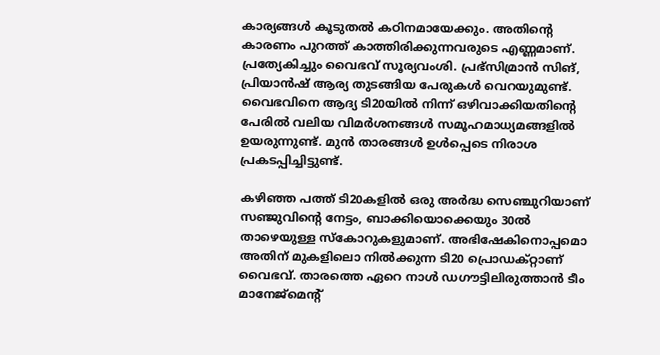കാര്യങ്ങള്‍ കൂടുതല്‍ കഠിനമായേക്കും. അതിന്റെ കാരണം പുറത്ത് കാത്തിരിക്കുന്നവരുടെ എണ്ണമാണ്. പ്രത്യേകിച്ചും വൈഭവ് സൂര്യവംശി. പ്രഭ്‌സിമ്രാൻ സിങ്, പ്രിയാൻഷ് ആര്യ തുടങ്ങിയ പേരുകള്‍ വെറയുമുണ്ട്. വൈഭവിനെ ആദ്യ ടി20യില്‍ നിന്ന് ഒഴിവാക്കിയതിന്റെ പേരില്‍ വലിയ വിമർശനങ്ങള്‍ സമൂഹമാധ്യമങ്ങളില്‍ ഉയരുന്നുണ്ട്. മുൻ താരങ്ങള്‍ ഉള്‍പ്പെടെ നിരാശ പ്രകടപ്പിച്ചിട്ടുണ്ട്.

കഴിഞ്ഞ പത്ത് ടി20കളില്‍ ഒരു അർദ്ധ സെഞ്ചുറിയാണ് സഞ്ജുവിന്റെ നേട്ടം, ബാക്കിയൊക്കെയും 30ല്‍ താഴെയുള്ള സ്കോറുകളുമാണ്. അഭിഷേകിനൊപ്പമൊ അതിന് മുകളിലൊ നില്‍ക്കുന്ന ടി20 പ്രൊഡക്റ്റാണ് വൈഭവ്. താരത്തെ ഏറെ നാള്‍ ഡഗൗട്ടിലിരുത്താൻ ടീം മാനേജ്മെന്റ്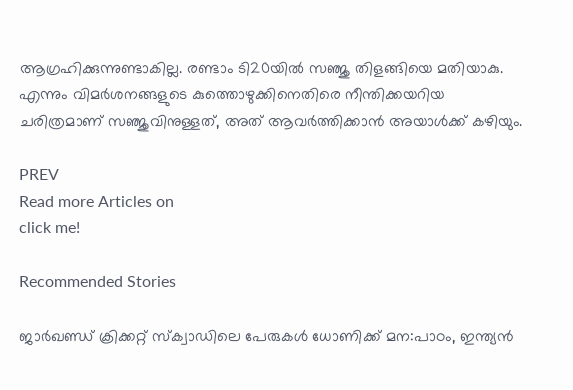ആഗ്രഹിക്കുന്നുണ്ടാകില്ല. രണ്ടാം ടി20യില്‍ സഞ്ജു തിളങ്ങിയെ മതിയാകു. എന്നും വിമര്‍ശനങ്ങളുടെ കുത്തൊഴുക്കിനെതിരെ നീന്തിക്കയറിയ ചരിത്രമാണ് സഞ്ജുവിനുള്ളത്, അത് ആവര്‍ത്തിക്കാൻ അയാള്‍ക്ക് കഴിയും.

PREV
Read more Articles on
click me!

Recommended Stories

ജാര്‍ഖണ്ഡ്‌ ക്രിക്കറ്റ്‌ സ്‌ക്വാഡിലെ പേരുകള്‍ ധോണിക്ക്‌ മന:പാഠം, ഇന്ത്യന്‍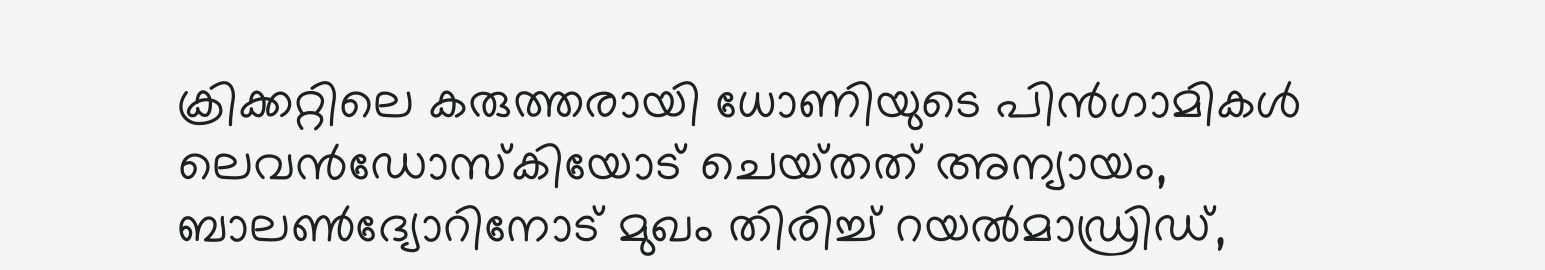ക്രിക്കറ്റിലെ കരുത്തരായി ധോണിയുടെ പിന്‍ഗാമികള്‍
ലെവന്‍ഡോസ്‌കിയോട്‌ ചെയ്‌തത്‌ അന്യായം, ബാലണ്‍ദ്യോറിനോട്‌ മുഖം തിരിച്ച്‌ റയല്‍മാഡ്രിഡ്‌,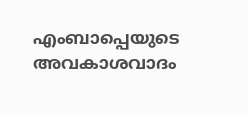എംബാപ്പെയുടെ അവകാശവാദം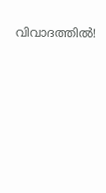വിവാദത്തില്‍!